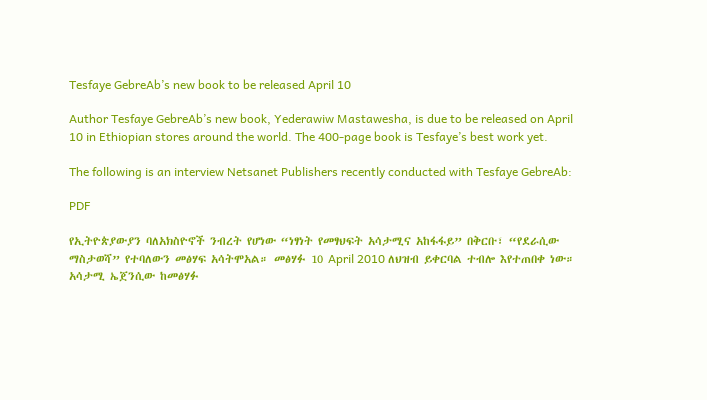Tesfaye GebreAb’s new book to be released April 10

Author Tesfaye GebreAb’s new book, Yederawiw Mastawesha, is due to be released on April 10 in Ethiopian stores around the world. The 400-page book is Tesfaye’s best work yet.

The following is an interview Netsanet Publishers recently conducted with Tesfaye GebreAb:

PDF

የኢትዮጵያውያን ባለአክስዮኖች ንብረት የሆነው “ነፃነት የመፃህፍት አሳታሚና አከፋፋይ” በቅርቡ፣ “የደራሲው ማስታወሻ” የተባለውን መፅሃፍ አሳትሞአል። መፅሃፉ 10 April 2010 ለህዝብ ይቀርባል ተብሎ እየተጠበቀ ነው። አሳታሚ ኤጀንሲው ከመፅሃፉ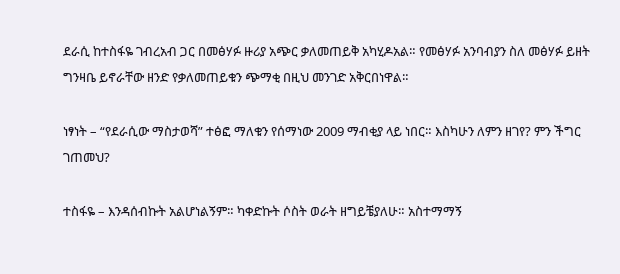ደራሲ ከተስፋዬ ገብረአብ ጋር በመፅሃፉ ዙሪያ አጭር ቃለመጠይቅ አካሂዶአል። የመፅሃፉ አንባብያን ስለ መፅሃፉ ይዘት ግንዛቤ ይኖራቸው ዘንድ የቃለመጠይቁን ጭማቂ በዚህ መንገድ አቅርበነዋል።

ነፃነት – “የደራሲው ማስታወሻ” ተፅፎ ማለቁን የሰማነው 2009 ማብቂያ ላይ ነበር። እስካሁን ለምን ዘገየ? ምን ችግር ገጠመህ?

ተስፋዬ – እንዳሰብኩት አልሆነልኝም። ካቀድኩት ሶስት ወራት ዘግይቼያለሁ። አስተማማኝ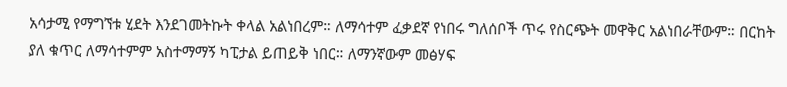አሳታሚ የማግኘቱ ሂደት እንደገመትኩት ቀላል አልነበረም። ለማሳተም ፈቃደኛ የነበሩ ግለሰቦች ጥሩ የስርጭት መዋቅር አልነበራቸውም። በርከት ያለ ቁጥር ለማሳተምም አስተማማኝ ካፒታል ይጠይቅ ነበር። ለማንኛውም መፅሃፍ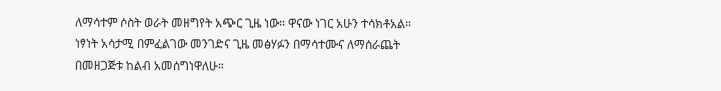ለማሳተም ሶስት ወራት መዘግየት አጭር ጊዜ ነው። ዋናው ነገር አሁን ተሳክቶአል። ነፃነት አሳታሚ በምፈልገው መንገድና ጊዜ መፅሃፉን በማሳተሙና ለማሰራጨት በመዘጋጅቱ ከልብ አመሰግነዋለሁ።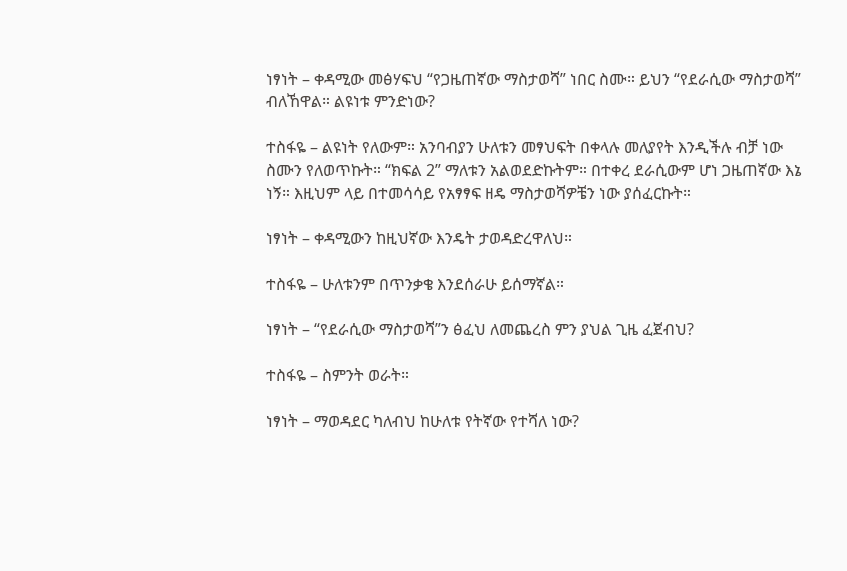ነፃነት – ቀዳሚው መፅሃፍህ “የጋዜጠኛው ማስታወሻ” ነበር ስሙ። ይህን “የደራሲው ማስታወሻ” ብለኸዋል። ልዩነቱ ምንድነው?

ተስፋዬ – ልዩነት የለውም። አንባብያን ሁለቱን መፃህፍት በቀላሉ መለያየት እንዲችሉ ብቻ ነው ስሙን የለወጥኩት። “ክፍል 2” ማለቱን አልወደድኩትም። በተቀረ ደራሲውም ሆነ ጋዜጠኛው እኔ ነኝ። እዚህም ላይ በተመሳሳይ የአፃፃፍ ዘዴ ማስታወሻዎቼን ነው ያሰፈርኩት።

ነፃነት – ቀዳሚውን ከዚህኛው እንዴት ታወዳድረዋለህ።

ተስፋዬ – ሁለቱንም በጥንቃቄ እንደሰራሁ ይሰማኛል።

ነፃነት – “የደራሲው ማስታወሻ”ን ፅፈህ ለመጨረስ ምን ያህል ጊዜ ፈጀብህ?

ተስፋዬ – ስምንት ወራት።

ነፃነት – ማወዳደር ካለብህ ከሁለቱ የትኛው የተሻለ ነው?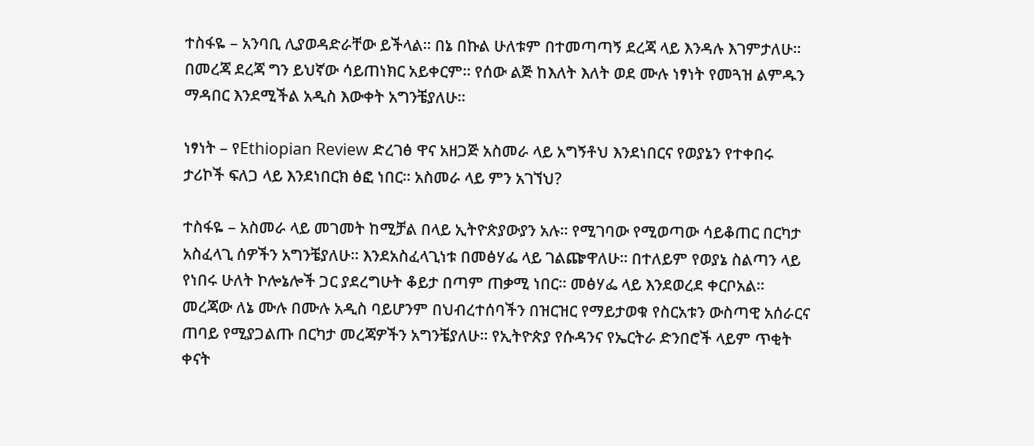ተስፋዬ – አንባቢ ሊያወዳድራቸው ይችላል። በኔ በኩል ሁለቱም በተመጣጣኝ ደረጃ ላይ እንዳሉ እገምታለሁ። በመረጃ ደረጃ ግን ይህኛው ሳይጠነክር አይቀርም። የሰው ልጅ ከእለት እለት ወደ ሙሉ ነፃነት የመጓዝ ልምዱን ማዳበር እንደሚችል አዲስ እውቀት አግንቼያለሁ።

ነፃነት – የEthiopian Review ድረገፅ ዋና አዘጋጅ አስመራ ላይ አግኝቶህ እንደነበርና የወያኔን የተቀበሩ ታሪኮች ፍለጋ ላይ እንደነበርክ ፅፎ ነበር። አስመራ ላይ ምን አገኘህ?

ተስፋዬ – አስመራ ላይ መገመት ከሚቻል በላይ ኢትዮጵያውያን አሉ። የሚገባው የሚወጣው ሳይቆጠር በርካታ አስፈላጊ ሰዎችን አግንቼያለሁ። እንደአስፈላጊነቱ በመፅሃፌ ላይ ገልጬዋለሁ። በተለይም የወያኔ ስልጣን ላይ የነበሩ ሁለት ኮሎኔሎች ጋር ያደረግሁት ቆይታ በጣም ጠቃሚ ነበር። መፅሃፌ ላይ እንደወረደ ቀርቦአል። መረጃው ለኔ ሙሉ በሙሉ አዲስ ባይሆንም በህብረተሰባችን በዝርዝር የማይታወቁ የስርአቱን ውስጣዊ አሰራርና ጠባይ የሚያጋልጡ በርካታ መረጃዎችን አግንቼያለሁ። የኢትዮጵያ የሱዳንና የኤርትራ ድንበሮች ላይም ጥቂት ቀናት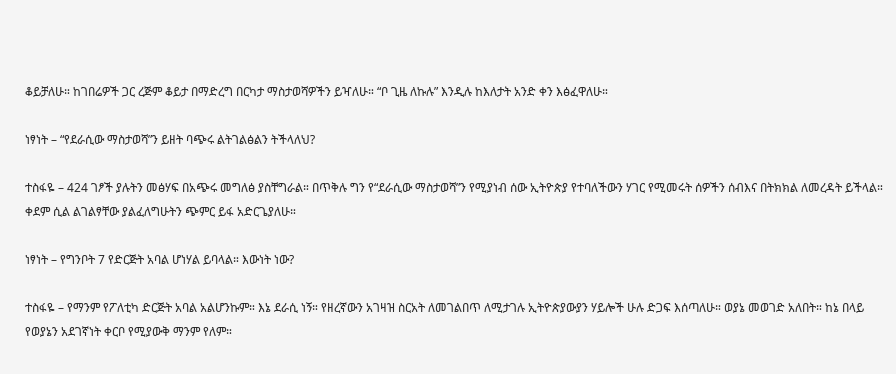ቆይቻለሁ። ከገበሬዎች ጋር ረጅም ቆይታ በማድረግ በርካታ ማስታወሻዎችን ይዣለሁ። “ቦ ጊዜ ለኩሉ” እንዲሉ ከእለታት አንድ ቀን እፅፈዋለሁ።

ነፃነት – “የደራሲው ማስታወሻ”ን ይዘት ባጭሩ ልትገልፅልን ትችላለህ?

ተስፋዬ – 424 ገፆች ያሉትን መፅሃፍ በአጭሩ መግለፅ ያስቸግራል። በጥቅሉ ግን የ“ደራሲው ማስታወሻ”ን የሚያነብ ሰው ኢትዮጵያ የተባለችውን ሃገር የሚመሩት ሰዎችን ሰብእና በትክክል ለመረዳት ይችላል። ቀደም ሲል ልገልፃቸው ያልፈለግሁትን ጭምር ይፋ አድርጌያለሁ።

ነፃነት – የግንቦት 7 የድርጅት አባል ሆነሃል ይባላል። እውነት ነው?

ተስፋዬ – የማንም የፖለቲካ ድርጅት አባል አልሆንኩም። እኔ ደራሲ ነኝ። የዘረኛውን አገዛዝ ስርአት ለመገልበጥ ለሚታገሉ ኢትዮጵያውያን ሃይሎች ሁሉ ድጋፍ እሰጣለሁ። ወያኔ መወገድ አለበት። ከኔ በላይ የወያኔን አደገኛነት ቀርቦ የሚያውቅ ማንም የለም።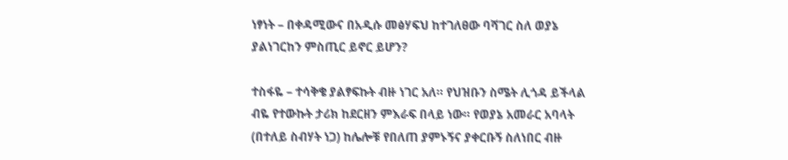ነፃነት – በቀዳሚውና በአዲሱ መፅሃፍህ ከተገለፀው ባሻገር ስለ ወያኔ ያልነገርከን ምስጢር ይኖር ይሆን?

ተስፋዬ – ተሳቅቄ ያልፃፍኩት ብዙ ነገር አለ። የህዝቡን ስሜት ሊጎዳ ይችላል ብዬ የተውኩት ታሪክ ከደርዘን ምእራፍ በላይ ነው። የወያኔ አመራር አባላት (በተለይ ስብሃት ነጋ) ከሌሎቹ የበለጠ ያምኑኝና ያቀርቡኝ ስለነበር ብዙ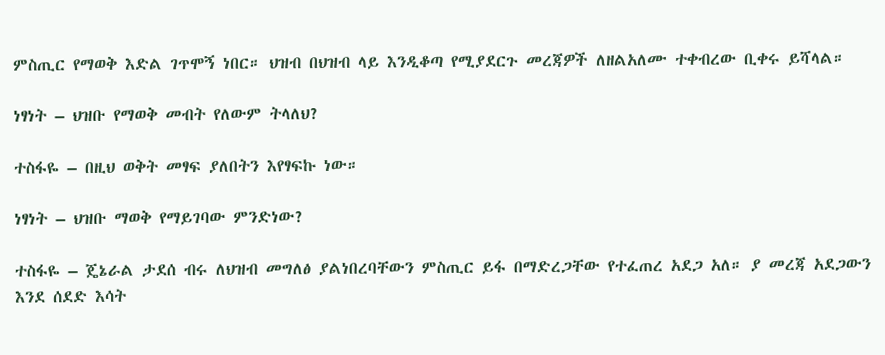ምስጢር የማወቅ እድል ገጥሞኝ ነበር። ህዝብ በህዝብ ላይ እንዲቆጣ የሚያደርጉ መረጃዎች ለዘልአለሙ ተቀብረው ቢቀሩ ይሻላል።

ነፃነት – ህዝቡ የማወቅ መብት የለውም ትላለህ?

ተስፋዬ – በዚህ ወቅት መፃፍ ያለበትን እየፃፍኩ ነው።

ነፃነት – ህዝቡ ማወቅ የማይገባው ምንድነው?

ተስፋዬ – ጄኔራል ታደሰ ብሩ ለህዝብ መግለፅ ያልነበረባቸውን ምስጢር ይፋ በማድረጋቸው የተፈጠረ አደጋ አለ። ያ መረጃ አደጋውን እንደ ሰደድ እሳት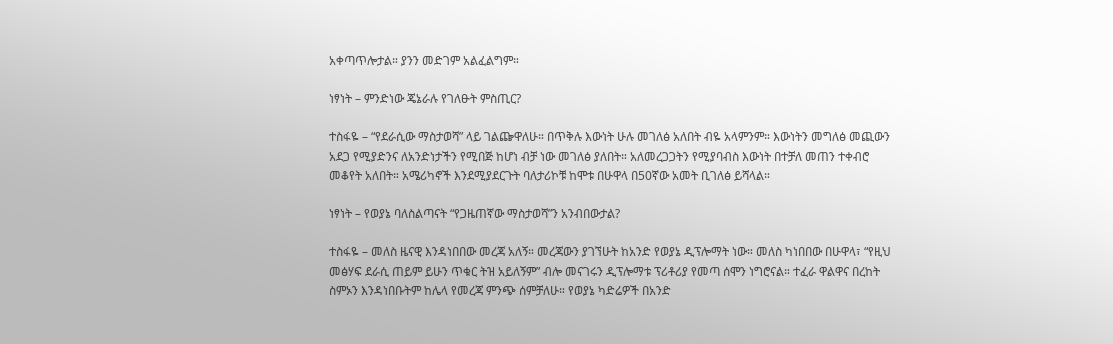አቀጣጥሎታል። ያንን መድገም አልፈልግም።

ነፃነት – ምንድነው ጄኔራሉ የገለፁት ምስጢር?

ተስፋዬ – “የደራሲው ማስታወሻ” ላይ ገልጬዋለሁ። በጥቅሉ እውነት ሁሉ መገለፅ አለበት ብዬ አላምንም። እውነትን መግለፅ መጪውን አደጋ የሚያድንና ለአንድነታችን የሚበጅ ከሆነ ብቻ ነው መገለፅ ያለበት። አለመረጋጋትን የሚያባብስ እውነት በተቻለ መጠን ተቀብሮ መቆየት አለበት። አሜሪካኖች እንደሚያደርጉት ባለታሪኮቹ ከሞቱ በሁዋላ በ50ኛው አመት ቢገለፅ ይሻላል።

ነፃነት – የወያኔ ባለስልጣናት “የጋዜጠኛው ማስታወሻ”ን አንብበውታል?

ተስፋዬ – መለስ ዜናዊ እንዳነበበው መረጃ አለኝ። መረጃውን ያገኘሁት ከአንድ የወያኔ ዲፕሎማት ነው። መለስ ካነበበው በሁዋላ፣ “የዚህ መፅሃፍ ደራሲ ጠይም ይሁን ጥቁር ትዝ አይለኝም” ብሎ መናገሩን ዲፕሎማቱ ፕሪቶሪያ የመጣ ሰሞን ነግሮናል። ተፈራ ዋልዋና በረከት ስምኦን እንዳነበቡትም ከሌላ የመረጃ ምንጭ ሰምቻለሁ። የወያኔ ካድሬዎች በአንድ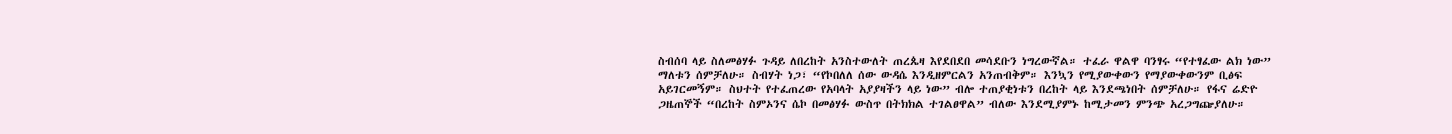ስብሰባ ላይ ስለመፅሃፉ ጉዳይ ለበረከት አንስተውለት ጠረጴዛ እየደበደበ መሳደቡን ነግረውኛል። ተፈራ ዋልዋ ባንፃሩ “የተፃፈው ልክ ነው” ማለቱን ሰምቻለሁ። ስብሃት ነጋ፣ “የኮበለለ ሰው ውዳሴ እንዲዘምርልን አንጠብቅም። እንኳን የሚያውቀውን የማያውቀውንም ቢፅፍ አይገርመኝም። ስህተት የተፈጠረው የአባላት አያያዛችን ላይ ነው” ብሎ ተጠያቂነቱን በረከት ላይ እንደጫነበት ሰምቻለሁ። የፋና ሬድዮ ጋዜጠኞች “በረከት ስምኦንና ሴኮ በመፅሃፉ ውስጥ በትክክል ተገልፀዋል” ብለው እንደሚያምኑ ከሚታመን ምንጭ አረጋግጬያለሁ።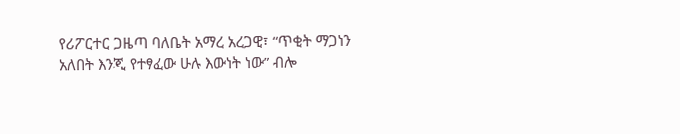የሪፖርተር ጋዜጣ ባለቤት አማረ አረጋዊ፣ “ጥቂት ማጋነን አለበት እንጂ የተፃፈው ሁሉ እውነት ነው” ብሎ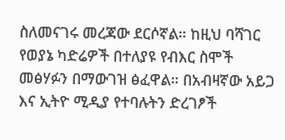ስለመናገሩ መረጃው ደርሶኛል። ከዚህ ባሻገር የወያኔ ካድሬዎች በተለያዩ የብእር ስሞች መፅሃፉን በማውገዝ ፅፈዋል። በአብዛኛው አይጋ እና ኢትዮ ሚዲያ የተባሉትን ድረገፆች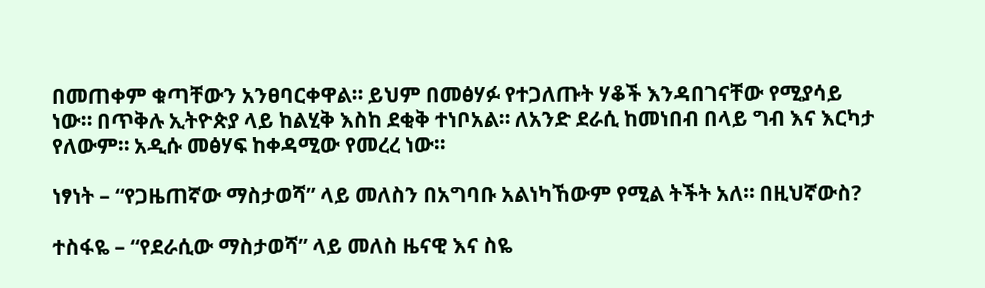በመጠቀም ቁጣቸውን አንፀባርቀዋል። ይህም በመፅሃፉ የተጋለጡት ሃቆች እንዳበገናቸው የሚያሳይ ነው። በጥቅሉ ኢትዮጵያ ላይ ከልሂቅ እስከ ደቂቅ ተነቦአል። ለአንድ ደራሲ ከመነበብ በላይ ግብ እና እርካታ የለውም። አዲሱ መፅሃፍ ከቀዳሚው የመረረ ነው።

ነፃነት – “የጋዜጠኛው ማስታወሻ” ላይ መለስን በአግባቡ አልነካኸውም የሚል ትችት አለ። በዚህኛውስ?

ተስፋዬ – “የደራሲው ማስታወሻ” ላይ መለስ ዜናዊ እና ስዬ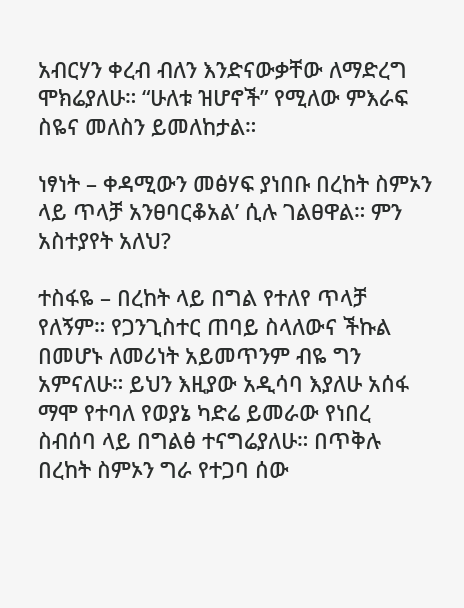አብርሃን ቀረብ ብለን እንድናውቃቸው ለማድረግ ሞክሬያለሁ። “ሁለቱ ዝሆኖች” የሚለው ምእራፍ ስዬና መለስን ይመለከታል።

ነፃነት – ቀዳሚውን መፅሃፍ ያነበቡ በረከት ስምኦን ላይ ጥላቻ አንፀባርቆአል’ ሲሉ ገልፀዋል። ምን አስተያየት አለህ?

ተስፋዬ – በረከት ላይ በግል የተለየ ጥላቻ የለኝም። የጋንጊስተር ጠባይ ስላለውና ችኩል በመሆኑ ለመሪነት አይመጥንም ብዬ ግን አምናለሁ። ይህን እዚያው አዲሳባ እያለሁ አሰፋ ማሞ የተባለ የወያኔ ካድሬ ይመራው የነበረ ስብሰባ ላይ በግልፅ ተናግሬያለሁ። በጥቅሉ በረከት ስምኦን ግራ የተጋባ ሰው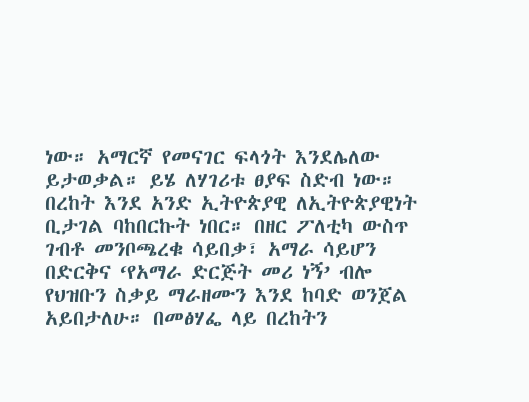ነው። አማርኛ የመናገር ፍላጎት እንደሌለው ይታወቃል። ይሄ ለሃገሪቱ ፀያፍ ስድብ ነው። በረከት እንደ አንድ ኢትዮጵያዊ ለኢትዮጵያዊነት ቢታገል ባከበርኩት ነበር። በዘር ፖለቲካ ውስጥ ገብቶ መንቦጫረቁ ሳይበቃ፣ አማራ ሳይሆን በድርቅና ‘የአማራ ድርጅት መሪ ነኝ’ ብሎ የህዝቡን ስቃይ ማራዘሙን እንደ ከባድ ወንጀል አይበታለሁ። በመፅሃፌ ላይ በረከትን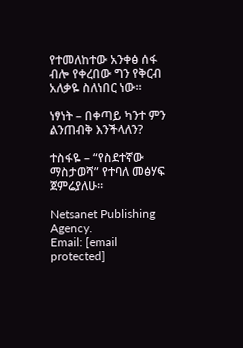የተመለከተው አንቀፅ ሰፋ ብሎ የቀረበው ግን የቅርብ አለቃዬ ስለነበር ነው።

ነፃነት – በቀጣይ ካንተ ምን ልንጠብቅ እንችላለን?

ተስፋዬ – “የስደተኛው ማስታወሻ” የተባለ መፅሃፍ ጀምሬያለሁ።

Netsanet Publishing Agency.
Email: [email protected]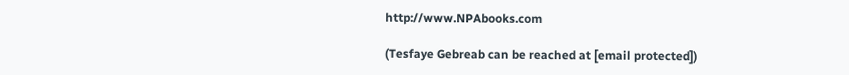http://www.NPAbooks.com

(Tesfaye Gebreab can be reached at [email protected])